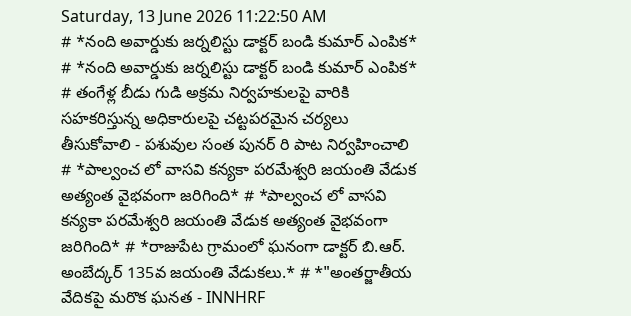Saturday, 13 June 2026 11:22:50 AM
# *నంది అవార్డుకు జర్నలిస్టు డాక్టర్ బండి కుమార్ ఎంపిక* # *నంది అవార్డుకు జర్నలిస్టు డాక్టర్ బండి కుమార్ ఎంపిక* # తంగేళ్ల బీడు గుడి అక్రమ నిర్వహకులపై వారికి సహకరిస్తున్న అధికారులపై చట్టపరమైన చర్యలు తీసుకోవాలి - పశువుల సంత పునర్ రి పాట నిర్వహించాలి # *పాల్వంచ లో వాసవి కన్యకా పరమేశ్వరి జయంతి వేడుక అత్యంత వైభవంగా జరిగింది* # *పాల్వంచ లో వాసవి కన్యకా పరమేశ్వరి జయంతి వేడుక అత్యంత వైభవంగా జరిగింది* # *రాజుపేట గ్రామంలో ఘనంగా డాక్టర్ బి.ఆర్. అంబేద్కర్ 135వ జయంతి వేడుకలు.* # *"అంతర్జాతీయ వేదికపై మరొక ఘనత - INNHRF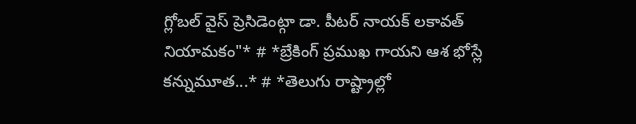గ్లోబల్ వైస్ ప్రెసిడెంట్గా డా. పీటర్ నాయక్ లకావత్ నియామకం"* # *బ్రేకింగ్ ప్రముఖ గాయని ఆశ భోస్లే కన్నుమూత...* # *తెలుగు రాష్ట్రాల్లో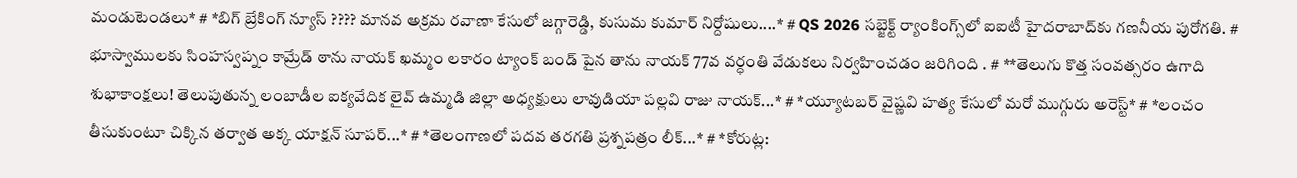మండుటెండలు* # *బిగ్ బ్రేకింగ్ న్యూస్ ???? మానవ అక్రమ రవాణా కేసులో జగ్గారెడ్డి, కుసుమ కుమార్ నిర్దోషులు....* # QS 2026 సబ్జెక్ట్ ర్యాంకింగ్స్‌లో ఐఐటీ హైదరాబాద్‌కు గణనీయ పురోగతి. # భూస్వాములకు సింహస్వప్నం కామ్రేడ్ ఠాను నాయక్ ఖమ్మం లకారం ట్యాంక్ బండ్ పైన తాను నాయక్ 77వ వర్ధంతి వేడుకలు నిర్వహించడం జరిగింది . # **తెలుగు కొత్త సంవత్సరం ఉగాది శుభాకాంక్షలు! తెలుపుతున్న లంబాడీల ఐక్యవేదిక లైవ్ ఉమ్మడి జిల్లా అధ్యక్షులు లావుడియా పల్లవి రాజు నాయక్...* # *య్యూట‌బ‌ర్ వైష్ణ‌వి హ‌త్య కేసులో మ‌రో ముగ్గురు అరెస్ట్* # *లంచం తీసుకుంటూ చిక్కిన తర్వాత అక్క యాక్షన్ సూపర్...* # *తెలంగాణలో పదవ తరగతి ప్రశ్నపత్రం లీక్...* # *కోరుట్ల: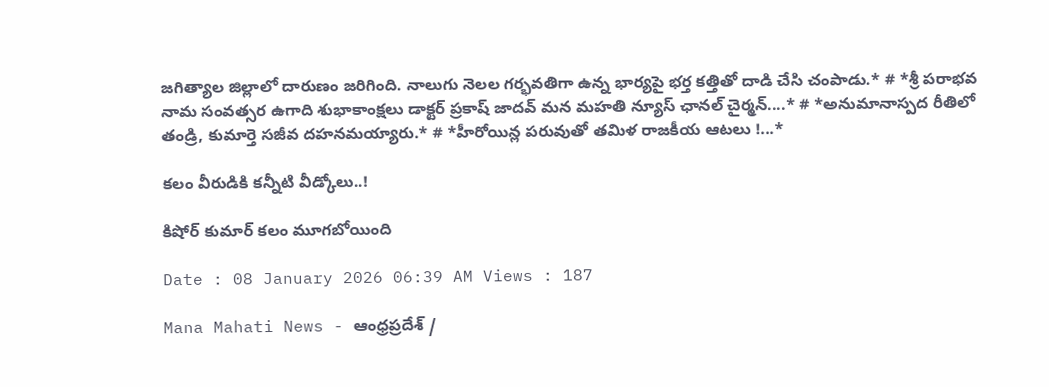జగిత్యాల జిల్లాలో దారుణం జరిగింది. నాలుగు నెలల గర్భవతిగా ఉన్న భార్యపై భర్త కత్తితో దాడి చేసి చంపాడు.* # *శ్రీ పరాభవ నామ సంవత్సర ఉగాది శుభాకాంక్షలు డాక్టర్ ప్రకాష్ జాదవ్ మన మహతి న్యూస్ ఛానల్ చైర్మన్....* # *అనుమానాస్పద రీతిలో తండ్రి, కుమార్తె సజీవ దహనమయ్యారు.* # *హీరోయిన్ల పరువుతో తమిళ రాజకీయ ఆటలు !...*

కలం వీరుడికి కన్నీటి వీడ్కోలు..!

కిషోర్ కుమార్ కలం మూగబోయింది

Date : 08 January 2026 06:39 AM Views : 187

Mana Mahati News - ఆంధ్రప్రదేశ్ /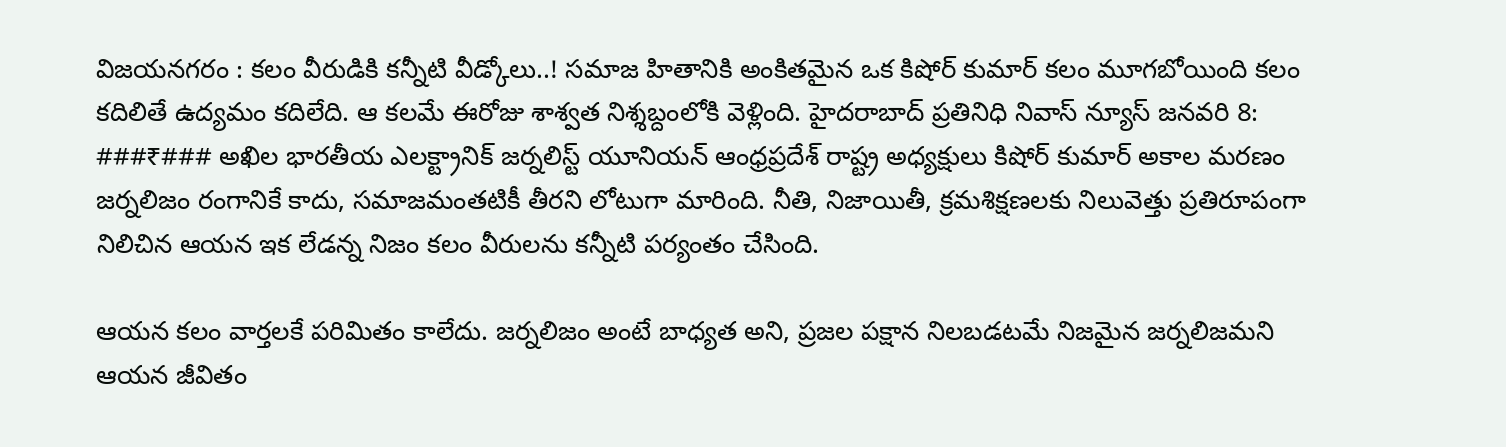విజయనగరం : కలం వీరుడికి కన్నీటి వీడ్కోలు..! సమాజ హితానికి అంకితమైన ఒక కిషోర్ కుమార్ కలం మూగబోయింది కలం కదిలితే ఉద్యమం కదిలేది. ఆ కలమే ఈరోజు శాశ్వత నిశ్శబ్దంలోకి వెళ్లింది. హైదరాబాద్ ప్రతినిధి నివాస్ న్యూస్ జనవరి 8: ###₹### అఖిల భారతీయ ఎలక్ట్రానిక్ జర్నలిస్ట్ యూనియన్ ఆంధ్రప్రదేశ్ రాష్ట్ర అధ్యక్షులు కిషోర్ కుమార్ అకాల మరణం జర్నలిజం రంగానికే కాదు, సమాజమంతటికీ తీరని లోటుగా మారింది. నీతి, నిజాయితీ, క్రమశిక్షణలకు నిలువెత్తు ప్రతిరూపంగా నిలిచిన ఆయన ఇక లేడన్న నిజం కలం వీరులను కన్నీటి పర్యంతం చేసింది.

ఆయన కలం వార్తలకే పరిమితం కాలేదు. జర్నలిజం అంటే బాధ్యత అని, ప్రజల పక్షాన నిలబడటమే నిజమైన జర్నలిజమని ఆయన జీవితం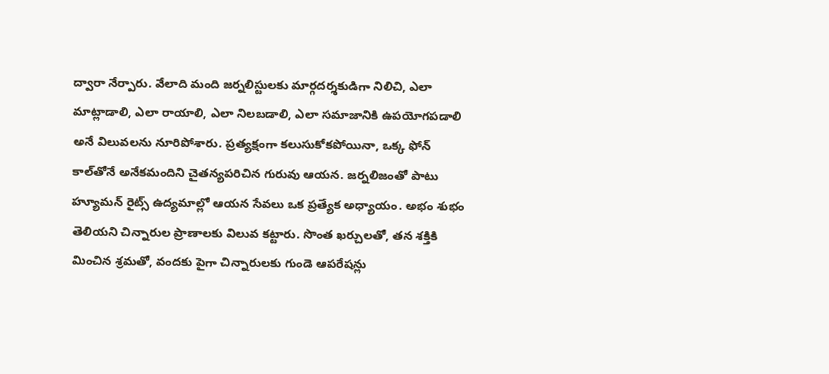ద్వారా నేర్పారు. వేలాది మంది జర్నలిస్టులకు మార్గదర్శకుడిగా నిలిచి, ఎలా మాట్లాడాలి, ఎలా రాయాలి, ఎలా నిలబడాలి, ఎలా సమాజానికి ఉపయోగపడాలి అనే విలువలను నూరిపోశారు. ప్రత్యక్షంగా కలుసుకోకపోయినా, ఒక్క ఫోన్ కాల్‌తోనే అనేకమందిని చైతన్యపరిచిన గురువు ఆయన. జర్నలిజంతో పాటు హ్యూమన్ రైట్స్ ఉద్యమాల్లో ఆయన సేవలు ఒక ప్రత్యేక అధ్యాయం. అభం శుభం తెలియని చిన్నారుల ప్రాణాలకు విలువ కట్టారు. సొంత ఖర్చులతో, తన శక్తికి మించిన శ్రమతో, వందకు పైగా చిన్నారులకు గుండె ఆపరేషన్లు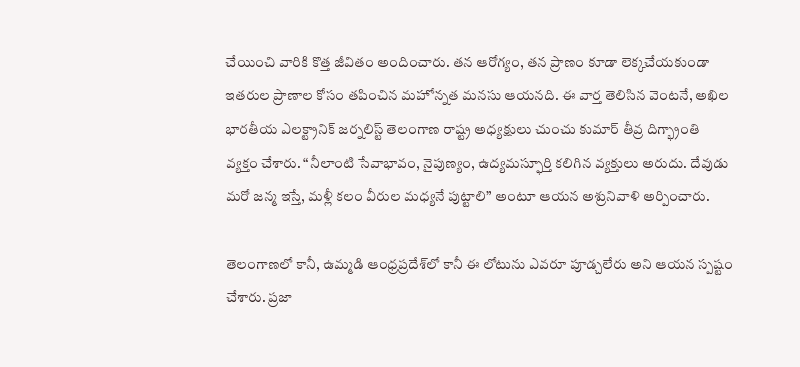చేయించి వారికి కొత్త జీవితం అందించారు. తన ఆరోగ్యం, తన ప్రాణం కూడా లెక్కచేయకుండా ఇతరుల ప్రాణాల కోసం తపించిన మహోన్నత మనసు ఆయనది. ఈ వార్త తెలిసిన వెంటనే, అఖిల భారతీయ ఎలక్ట్రానిక్ జర్నలిస్ట్ తెలంగాణ రాష్ట్ర అధ్యక్షులు చుంచు కుమార్ తీవ్ర దిగ్భ్రాంతి వ్యక్తం చేశారు. “నీలాంటి సేవాభావం, నైపుణ్యం, ఉద్యమస్ఫూర్తి కలిగిన వ్యక్తులు అరుదు. దేవుడు మరో జన్మ ఇస్తే, మళ్లీ కలం వీరుల మధ్యనే పుట్టాలి” అంటూ ఆయన అశ్రునివాళి అర్పించారు.

తెలంగాణలో కానీ, ఉమ్మడి ఆంధ్రప్రదేశ్‌లో కానీ ఈ లోటును ఎవరూ పూడ్చలేరు అని ఆయన స్పష్టం చేశారు. ప్రజా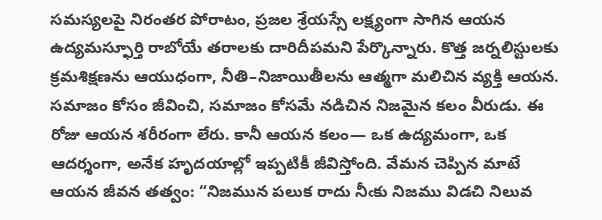సమస్యలపై నిరంతర పోరాటం, ప్రజల శ్రేయస్సే లక్ష్యంగా సాగిన ఆయన ఉద్యమస్ఫూర్తి రాబోయే తరాలకు దారిదీపమని పేర్కొన్నారు. కొత్త జర్నలిస్టులకు క్రమశిక్షణను ఆయుధంగా, నీతి–నిజాయితీలను ఆత్మగా మలిచిన వ్యక్తి ఆయన. సమాజం కోసం జీవించి, సమాజం కోసమే నడిచిన నిజమైన కలం వీరుడు. ఈ రోజు ఆయన శరీరంగా లేరు. కానీ ఆయన కలం— ఒక ఉద్యమంగా, ఒక ఆదర్శంగా, అనేక హృదయాల్లో ఇప్పటికీ జీవిస్తోంది. వేమన చెప్పిన మాటే ఆయన జీవన తత్వం: “నిజమున పలుక రాదు నీఁకు నిజము విడచి నిలువ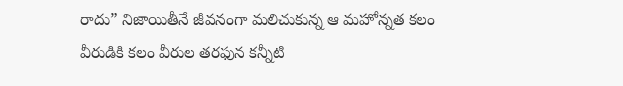రాదు” నిజాయితీనే జీవనంగా మలిచుకున్న ఆ మహోన్నత కలం వీరుడికి కలం వీరుల తరఫున కన్నీటి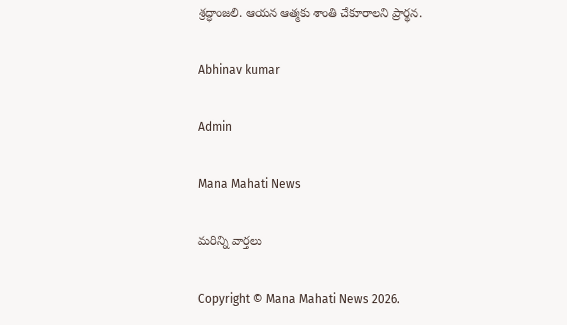శ్రద్ధాంజలి. ఆయన ఆత్మకు శాంతి చేకూరాలని ప్రార్థన.

Abhinav kumar

Admin

Mana Mahati News

మరిన్ని వార్తలు

Copyright © Mana Mahati News 2026.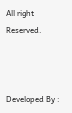All right Reserved.



Developed By :